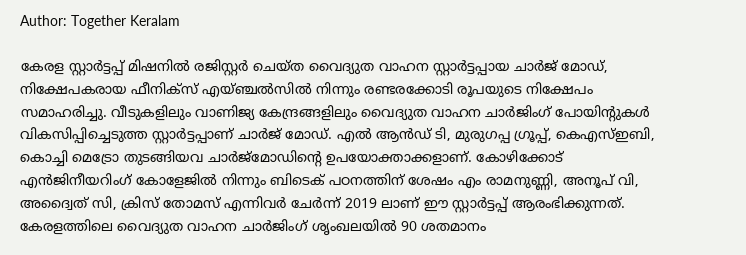Author: Together Keralam

കേരള സ്റ്റാര്‍ട്ടപ്പ് മിഷനില്‍ രജിസ്റ്റര്‍ ചെയ്ത വൈദ്യുത വാഹന സ്റ്റാര്‍ട്ടപ്പായ ചാര്‍ജ് മോഡ്, നിക്ഷേപകരായ ഫീനിക്‌സ് എയ്ഞ്ചല്‍സില്‍ നിന്നും രണ്ടരക്കോടി രൂപയുടെ നിക്ഷേപം സമാഹരിച്ചു. വീടുകളിലും വാണിജ്യ കേന്ദ്രങ്ങളിലും വൈദ്യുത വാഹന ചാര്‍ജിംഗ് പോയിന്റുകള്‍ വികസിപ്പിച്ചെടുത്ത സ്റ്റാര്‍ട്ടപ്പാണ് ചാർജ് മോഡ്. എല്‍ ആന്‍ഡ് ടി, മുരുഗപ്പ ഗ്രൂപ്പ്, കെഎസ്ഇബി, കൊച്ചി മെട്രോ തുടങ്ങിയവ ചാർജ്മോഡിന്റെ ഉപയോക്താക്കളാണ്. കോഴിക്കോട് എന്‍ജിനീയറിംഗ് കോളേജില്‍ നിന്നും ബിടെക് പഠനത്തിന് ശേഷം എം രാമനുണ്ണി, അനൂപ് വി, അദ്വൈത് സി, ക്രിസ് തോമസ് എന്നിവര്‍ ചേര്‍ന്ന് 2019 ലാണ് ഈ സ്റ്റാര്‍ട്ടപ്പ് ആരംഭിക്കുന്നത്. കേരളത്തിലെ വൈദ്യുത വാഹന ചാര്‍ജിംഗ് ശൃംഖലയിൽ 90 ശതമാനം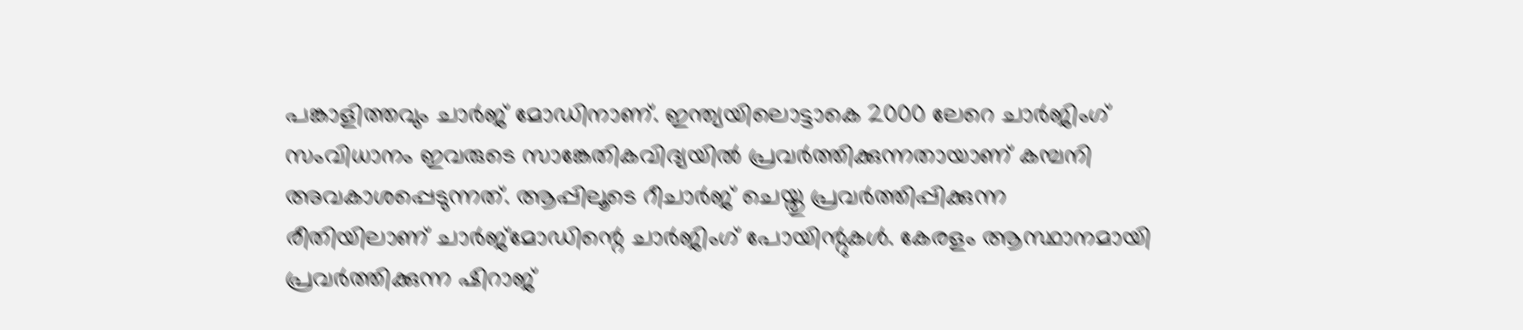പങ്കാളിത്തവും ചാർജ് മോഡിനാണ്. ഇന്ത്യയിലൊട്ടാകെ 2000 ലേറെ ചാര്‍ജിംഗ് സംവിധാനം ഇവരുടെ സാങ്കേതികവിദ്യയില്‍ പ്രവര്‍ത്തിക്കുന്നതായാണ് കമ്പനി അവകാശപ്പെടുന്നത്. ആപ്പിലൂടെ റീചാർജ് ചെയ്തു പ്രവർത്തിപ്പിക്കുന്ന രീതിയിലാണ് ചാർജ്മോഡിന്റെ ചാര്‍ജിംഗ് പോയിന്റുകള്‍. കേരളം ആസ്ഥാനമായി പ്രവര്‍ത്തിക്കുന്ന ഷിറാജ്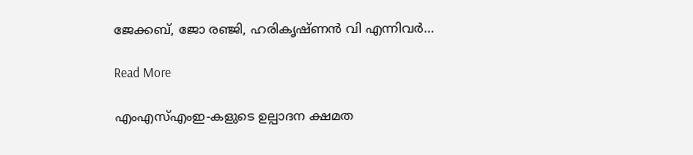ജേക്കബ്, ജോ രഞ്ജി, ഹരികൃഷ്ണന്‍ വി എന്നിവര്‍…

Read More

എംഎസ്എംഇ-കളുടെ ഉല്പാദന ക്ഷമത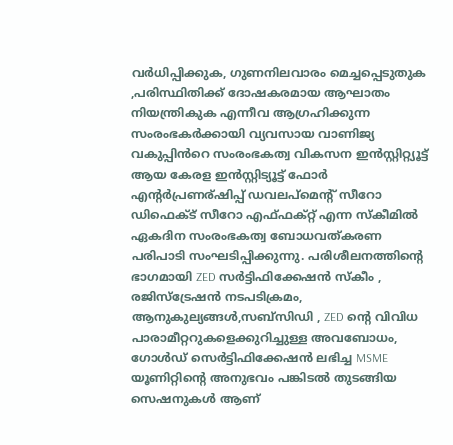വർധിപ്പിക്കുക, ഗുണനിലവാരം മെച്ചപ്പെടുതുക ,പരിസ്ഥിതിക്ക് ദോഷകരമായ ആഘാതം നിയന്ത്രികുക എന്നീവ ആഗ്രഹിക്കുന്ന സംരംഭകർക്കായി വ്യവസായ വാണിജ്യ വകുപ്പിൻറെ സംരംഭകത്വ വികസന ഇൻസ്റ്റിറ്റ്യൂട്ട് ആയ കേരള ഇൻസ്റ്റിട്യൂട്ട് ഫോർ എന്റർപ്രണര്ഷിപ്പ് ഡവലപ്മെന്റ് സീറോ ഡിഫെക്ട് സീറോ എഫ്ഫക്റ്റ് എന്ന സ്കീമിൽ ഏകദിന സംരംഭകത്വ ബോധവത്കരണ പരിപാടി സംഘടിപ്പിക്കുന്നു. പരിശീലനത്തിന്റെ ഭാഗമായി ZED സർട്ടിഫിക്കേഷൻ സ്കീം , രജിസ്ട്രേഷൻ നടപടിക്രമം, ആനുകുല്യങ്ങൾ,സബ്‌സിഡി , ZED ന്റെ വിവിധ പാരാമീറ്ററുകളെക്കുറിച്ചുള്ള അവബോധം, ഗോൾഡ് സെർട്ടിഫിക്കേഷൻ ലഭിച്ച MSME യൂണിറ്റിന്റെ അനുഭവം പങ്കിടൽ തുടങ്ങിയ സെഷനുകൾ ആണ്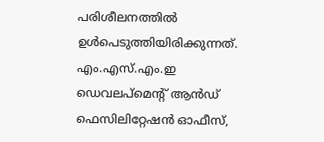പരിശീലനത്തിൽ ഉൾപെടുത്തിയിരിക്കുന്നത്. എം.എസ്.എം.ഇ ഡെവലപ്മെന്റ് ആൻഡ് ഫെസിലിറ്റേഷൻ ഓഫീസ്,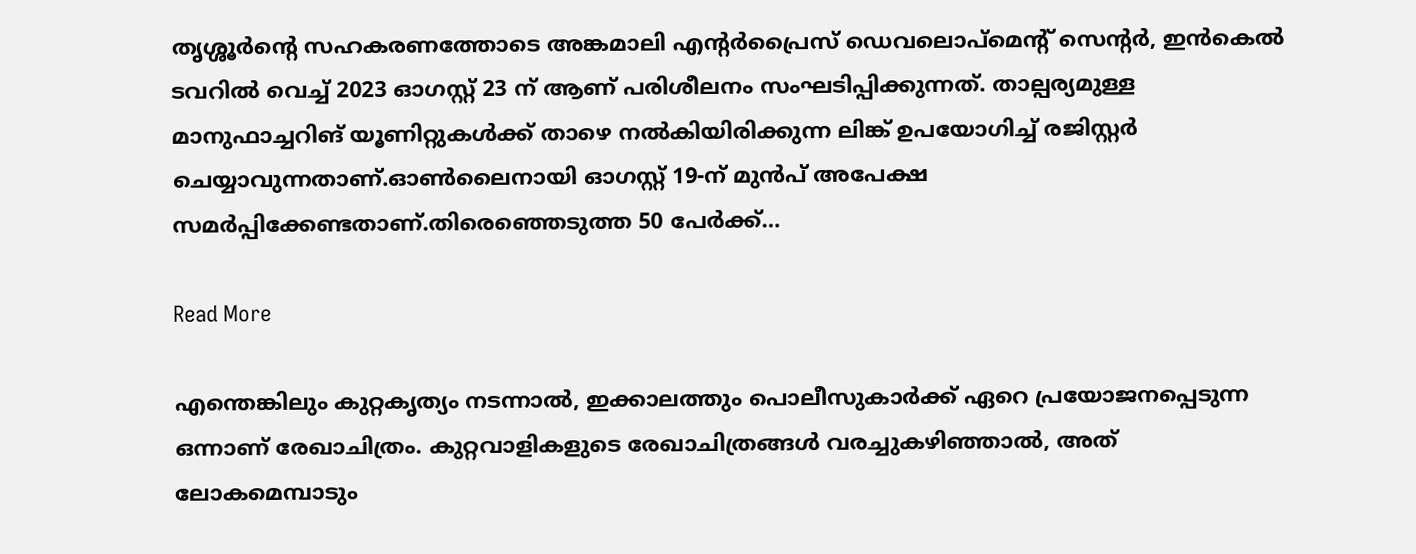തൃശ്ശൂർന്റെ സഹകരണത്തോടെ അങ്കമാലി എന്റർപ്രൈസ് ഡെവലൊപ്മെന്റ് സെന്റർ, ഇൻകെൽ ടവറിൽ വെച്ച് 2023 ഓഗസ്റ്റ് 23 ന് ആണ് പരിശീലനം സംഘടിപ്പിക്കുന്നത്. താല്പര്യമുള്ള മാനുഫാച്ചറിങ് യൂണിറ്റുകൾക്ക് താഴെ നൽകിയിരിക്കുന്ന ലിങ്ക് ഉപയോഗിച്ച് രജിസ്റ്റർ ചെയ്യാവുന്നതാണ്.ഓൺലൈനായി ഓഗസ്റ്റ് 19-ന് മുൻപ് അപേക്ഷ സമർപ്പിക്കേണ്ടതാണ്.തിരെഞ്ഞെടുത്ത 50 പേർക്ക്…

Read More

എന്തെങ്കിലും കുറ്റകൃത്യം നടന്നാൽ, ഇക്കാലത്തും പൊലീസുകാർക്ക് ഏറെ പ്രയോജനപ്പെടുന്ന ഒന്നാണ് രേഖാചിത്രം. കുറ്റവാളികളുടെ രേഖാചിത്രങ്ങൾ വരച്ചുകഴിഞ്ഞാൽ, അത് ലോകമെമ്പാടും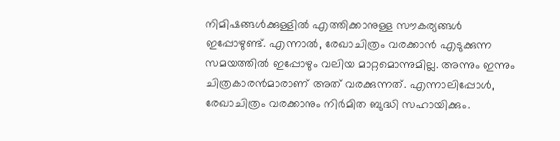നിമിഷങ്ങൾക്കുള്ളിൽ എത്തിക്കാനുള്ള സൗകര്യങ്ങൾ ഇപ്പോഴുണ്ട്. എന്നാൽ, രേഖാചിത്രം വരക്കാൻ എടുക്കുന്ന സമയത്തിൽ ഇപ്പോഴും വലിയ മാറ്റമൊന്നുമില്ല. അന്നും ഇന്നും ചിത്രകാരൻമാരാണ് അത് വരക്കുന്നത്. എന്നാലിപ്പോൾ, രേഖാചിത്രം വരക്കാനും നിർമിത ബുദ്ധി സഹായിക്കും.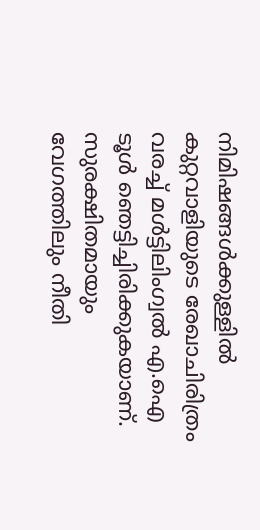നിമിഷങ്ങൾക്കുള്ളിൽ കുറ്റവാളിയുടെ രേഖാചിരിത്രം വരച്ച് മൾട്ടിലിംഗ്വൽ എ.ഐ ടൂൾ ഞെട്ടിച്ചിരിക്കുകയാണ്. സുരക്ഷിതമായും വേഗത്തിലും നീതി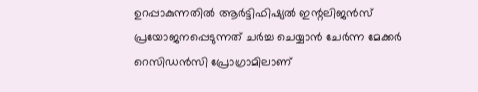ഉറപ്പാകുന്നതിൽ ആർട്ടിഫിഷ്യൽ ഇന്റലിജൻസ് പ്രയോജനപ്പെടുന്നത് ചർച്ച ചെയ്യാൻ ചേർന്ന മേക്കർ റെസിഡൻസി പ്രോഗ്രാമിലാണ്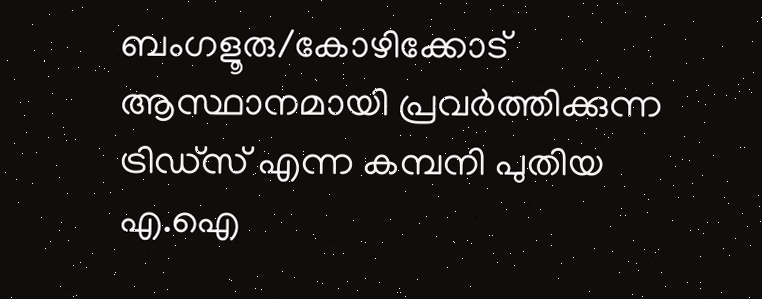ബംഗളൂരു/കോഴിക്കോട് ആസ്ഥാനമായി പ്രവർത്തിക്കുന്ന ട്രിഡ്‌സ് എന്ന കമ്പനി പുതിയ എ.ഐ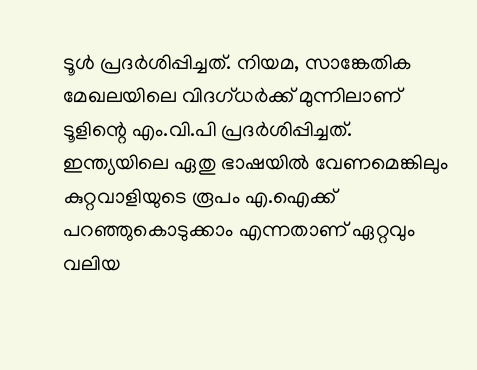ടൂൾ പ്രദർശിപ്പിച്ചത്. നിയമ, സാങ്കേതിക മേഖലയിലെ വിദഗ്ധർക്ക് മുന്നിലാണ് ടൂളിന്റെ എം.വി.പി പ്രദർശിപ്പിച്ചത്. ഇന്ത്യയിലെ ഏതു ഭാഷയിൽ വേണമെങ്കിലും കുറ്റവാളിയുടെ രൂപം എ.ഐക്ക് പറഞ്ഞുകൊടുക്കാം എന്നതാണ് ഏറ്റവും വലിയ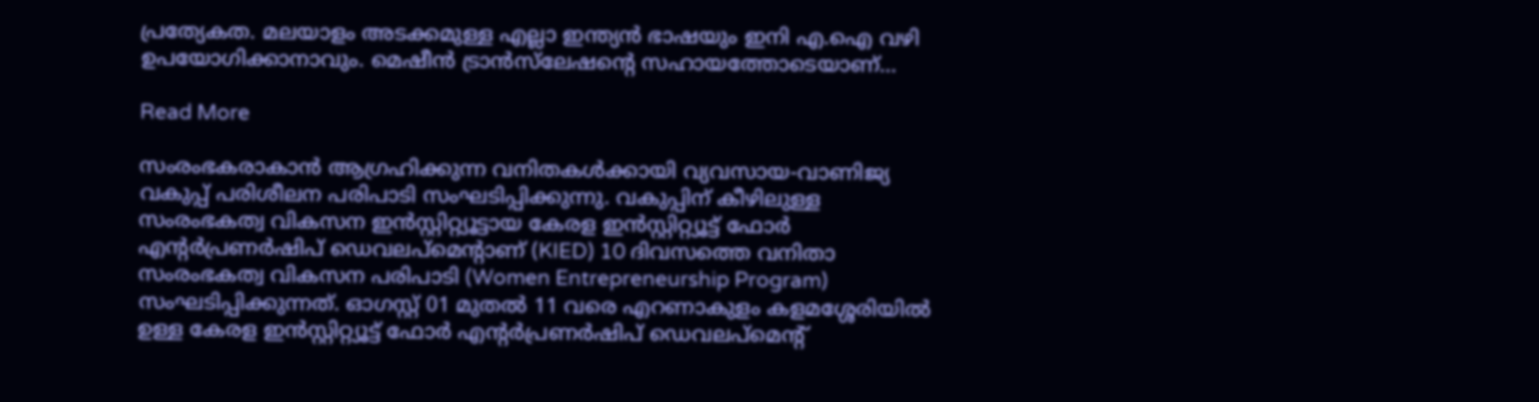പ്രത്യേകത. മലയാളം അടക്കമുള്ള എല്ലാ ഇന്ത്യൻ ഭാഷയും ഇനി എ.ഐ വഴി ഉപയോഗിക്കാനാവും. മെഷീൻ ട്രാൻസ്‌ലേഷന്റെ സഹായത്തോടെയാണ്…

Read More

സംരംഭകരാകാന്‍ ആഗ്രഹിക്കുന്ന വനിതകള്‍ക്കായി വ്യവസായ-വാണിജ്യ വകുപ്പ് പരിശീലന പരിപാടി സംഘടിപ്പിക്കുന്നു. വകുപ്പിന് കീഴിലുള്ള സംരംഭകത്വ വികസന ഇന്‍സ്റ്റിറ്റ്യൂട്ടായ കേരള ഇന്‍സ്റ്റിറ്റ്യൂട്ട് ഫോര്‍ എന്റര്‍പ്രണര്‍ഷിപ് ഡെവലപ്മെന്റാണ് (KIED) 10 ദിവസത്തെ വനിതാ സംരംഭകത്വ വികസന പരിപാടി (Women Entrepreneurship Program) സംഘടിപ്പിക്കുന്നത്. ഓഗസ്റ്റ് 01 മുതല്‍ 11 വരെ എറണാകുളം കളമശ്ശേരിയില്‍ ഉള്ള കേരള ഇന്‍സ്റ്റിറ്റ്യൂട്ട് ഫോര്‍ എന്റര്‍പ്രണര്‍ഷിപ് ഡെവലപ്മെന്റ്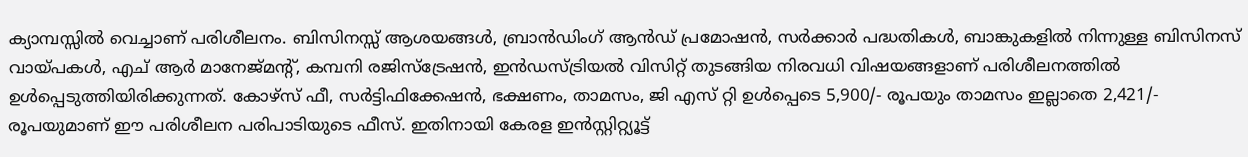ക്യാമ്പസ്സില്‍ വെച്ചാണ് പരിശീലനം. ബിസിനസ്സ് ആശയങ്ങള്‍, ബ്രാന്‍ഡിംഗ് ആന്‍ഡ് പ്രമോഷന്‍, സര്‍ക്കാര്‍ പദ്ധതികള്‍, ബാങ്കുകളില്‍ നിന്നുള്ള ബിസിനസ് വായ്പകള്‍, എച് ആര്‍ മാനേജ്മന്റ്, കമ്പനി രജിസ്ട്രേഷന്‍, ഇന്‍ഡസ്ട്രിയല്‍ വിസിറ്റ് തുടങ്ങിയ നിരവധി വിഷയങ്ങളാണ് പരിശീലനത്തില്‍ ഉള്‍പ്പെടുത്തിയിരിക്കുന്നത്. കോഴ്സ് ഫീ, സര്‍ട്ടിഫിക്കേഷന്‍, ഭക്ഷണം, താമസം, ജി എസ് റ്റി ഉള്‍പ്പെടെ 5,900/- രൂപയും താമസം ഇല്ലാതെ 2,421/- രൂപയുമാണ് ഈ പരിശീലന പരിപാടിയുടെ ഫീസ്. ഇതിനായി കേരള ഇന്‍സ്റ്റിറ്റ്യൂട്ട്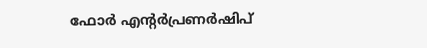ഫോര്‍ എന്റര്‍പ്രണര്‍ഷിപ്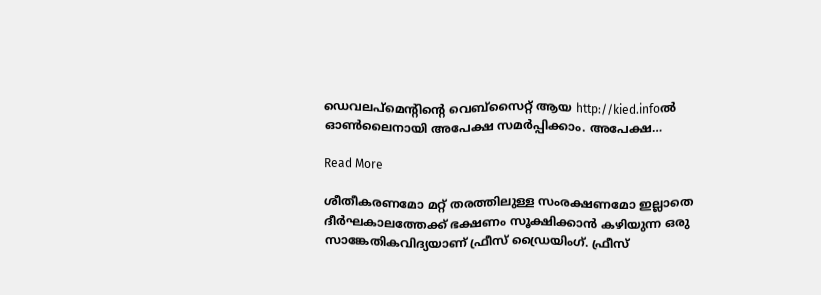ഡെവലപ്മെന്റിന്റെ വെബ്സൈറ്റ് ആയ http://kied.infoല്‍ ഓണ്‍ലൈനായി അപേക്ഷ സമര്‍പ്പിക്കാം. അപേക്ഷ…

Read More

ശീതീകരണമോ മറ്റ് തരത്തിലുള്ള സംരക്ഷണമോ ഇല്ലാതെ ദീര്‍ഘകാലത്തേക്ക് ഭക്ഷണം സൂക്ഷിക്കാന്‍ കഴിയുന്ന ഒരു സാങ്കേതികവിദ്യയാണ് ഫ്രീസ് ഡ്രൈയിംഗ്. ഫ്രീസ്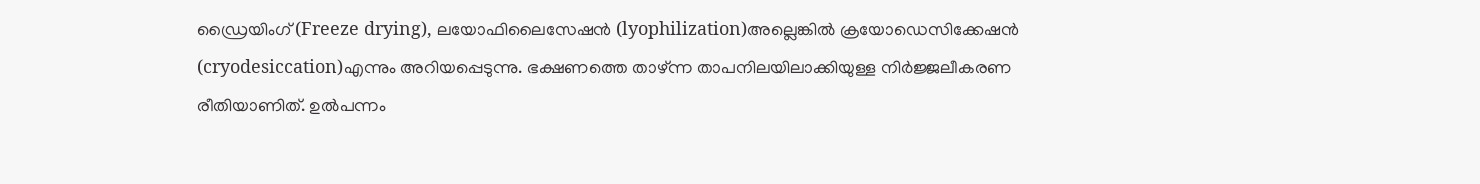ഡ്രൈയിംഗ് (Freeze drying), ലയോഫിലൈസേഷന്‍ (lyophilization)അല്ലെങ്കില്‍ ക്രയോഡെസിക്കേഷന്‍ (cryodesiccation)എന്നും അറിയപ്പെടുന്നു. ഭക്ഷണത്തെ താഴ്ന്ന താപനിലയിലാക്കിയുള്ള നിര്‍ജ്ജലീകരണ രീതിയാണിത്. ഉല്‍പന്നം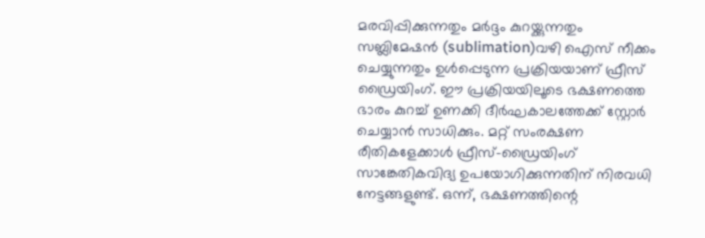മരവിപ്പിക്കുന്നതും മര്‍ദ്ദം കുറയ്ക്കുന്നതും സബ്ലിമേഷന്‍ (sublimation)വഴി ഐസ് നീക്കം ചെയ്യുന്നതും ഉള്‍പ്പെടുന്ന പ്രക്രിയയാണ് ഫ്രീസ് ഡ്രൈയിംഗ്. ഈ പ്രക്രിയയിലൂടെ ഭക്ഷണത്തെ ഭാരം കുറച്ച് ഉണക്കി ദീര്‍ഘകാലത്തേക്ക് സ്റ്റോര്‍ ചെയ്യാന്‍ സാധിക്കും. മറ്റ് സംരക്ഷണ രീതികളേക്കാള്‍ ഫ്രീസ്-ഡ്രൈയിംഗ് സാങ്കേതികവിദ്യ ഉപയോഗിക്കുന്നതിന് നിരവധി നേട്ടങ്ങളുണ്ട്. ഒന്ന്, ഭക്ഷണത്തിന്റെ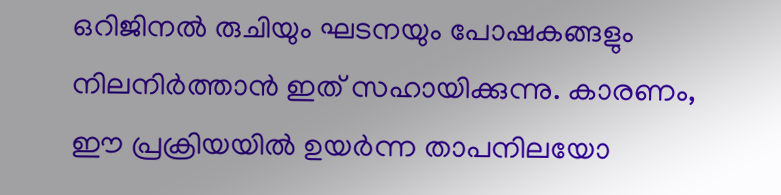ഒറിജിനല്‍ രുചിയും ഘടനയും പോഷകങ്ങളും നിലനിര്‍ത്താന്‍ ഇത് സഹായിക്കുന്നു. കാരണം, ഈ പ്രക്രിയയില്‍ ഉയര്‍ന്ന താപനിലയോ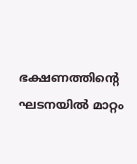ഭക്ഷണത്തിന്റെ ഘടനയില്‍ മാറ്റം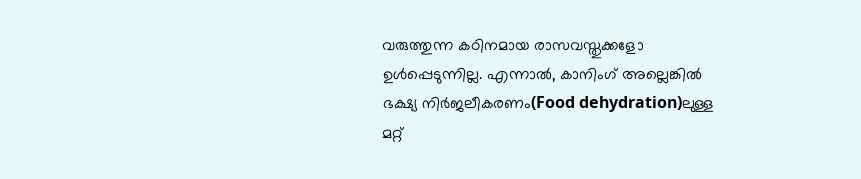വരുത്തുന്ന കഠിനമായ രാസവസ്തുക്കളോ ഉള്‍പ്പെടുന്നില്ല. എന്നാല്‍, കാനിംഗ് അല്ലെങ്കില്‍ ഭക്ഷ്യ നിര്‍ജലീകരണം(Food dehydration)ലുള്ള മറ്റ്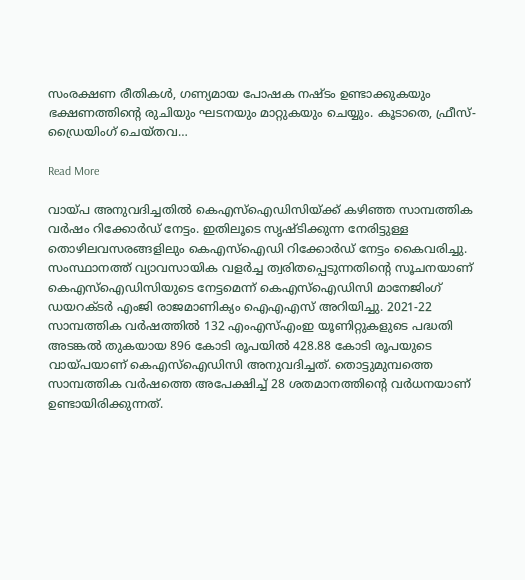സംരക്ഷണ രീതികള്‍, ഗണ്യമായ പോഷക നഷ്ടം ഉണ്ടാക്കുകയും ഭക്ഷണത്തിന്റെ രുചിയും ഘടനയും മാറ്റുകയും ചെയ്യും. കൂടാതെ, ഫ്രീസ്-ഡ്രൈയിംഗ് ചെയ്തവ…

Read More

വായ്പ അനുവദിച്ചതിൽ കെഎസ്‌ഐഡിസിയ്ക്ക് കഴിഞ്ഞ സാമ്പത്തിക വർഷം റിക്കോർഡ് നേട്ടം. ഇതിലൂടെ സൃഷ്ടിക്കുന്ന നേരിട്ടുള്ള തൊഴിലവസരങ്ങളിലും കെഎസ്‌ഐഡി റിക്കോർഡ് നേട്ടം കൈവരിച്ചു. സംസ്ഥാനത്ത് വ്യാവസായിക വളർച്ച ത്വരിതപ്പെടുന്നതിന്റെ സൂചനയാണ് കെഎസ്‌ഐഡിസിയുടെ നേട്ടമെന്ന് കെഎസ്‌ഐഡിസി മാനേജിംഗ് ഡയറക്ടർ എംജി രാജമാണിക്യം ഐഎഎസ് അറിയിച്ചു. 2021-22 സാമ്പത്തിക വർഷത്തിൽ 132 എംഎസ്എംഇ യൂണിറ്റുകളുടെ പദ്ധതി അടങ്കൽ തുകയായ 896 കോടി രൂപയിൽ 428.88 കോടി രൂപയുടെ വായ്പയാണ് കെഎസ്‌ഐഡിസി അനുവദിച്ചത്. തൊട്ടുമുമ്പത്തെ സാമ്പത്തിക വർഷത്തെ അപേക്ഷിച്ച് 28 ശതമാനത്തിന്റെ വർധനയാണ് ഉണ്ടായിരിക്കുന്നത്.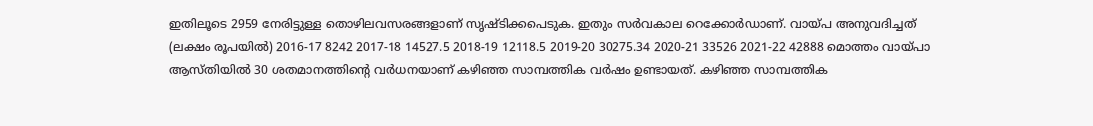ഇതിലൂടെ 2959 നേരിട്ടുള്ള തൊഴിലവസരങ്ങളാണ് സൃഷ്ടിക്കപെടുക. ഇതും സർവകാല റെക്കോർഡാണ്. വായ്പ അനുവദിച്ചത് (ലക്ഷം രൂപയിൽ) 2016-17 8242 2017-18 14527.5 2018-19 12118.5 2019-20 30275.34 2020-21 33526 2021-22 42888 മൊത്തം വായ്പാ ആസ്തിയിൽ 30 ശതമാനത്തിന്റെ വർധനയാണ് കഴിഞ്ഞ സാമ്പത്തിക വർഷം ഉണ്ടായത്. കഴിഞ്ഞ സാമ്പത്തിക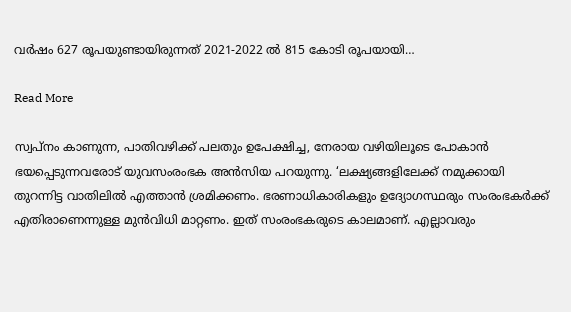വർഷം 627 രൂപയുണ്ടായിരുന്നത് 2021-2022 ൽ 815 കോടി രൂപയായി…

Read More

സ്വപ്നം കാണുന്ന, പാതിവഴിക്ക് പലതും ഉപേക്ഷിച്ച, നേരായ വഴിയിലൂടെ പോകാൻ ഭയപ്പെടുന്നവരോട്‌ യുവസംരംഭക അൻസിയ പറയുന്നു. ‘ലക്ഷ്യങ്ങളിലേക്ക്‌ നമുക്കായി തുറന്നിട്ട വാതിലിൽ എത്താൻ ശ്രമിക്കണം. ഭരണാധികാരികളും ഉദ്യോഗസ്ഥരും സംരംഭകർക്ക്‌ എതിരാണെന്നുള്ള മുൻവിധി മാറ്റണം. ഇത് സംരംഭകരുടെ കാലമാണ്. എല്ലാവരും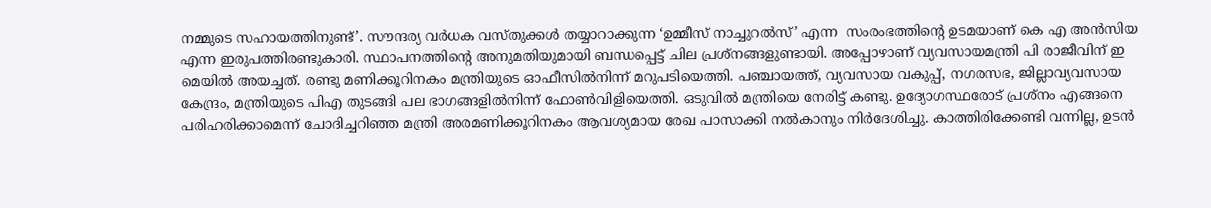നമ്മുടെ സഹായത്തിനുണ്ട്‌’. സൗന്ദര്യ വർധക വസ്തുക്കൾ തയ്യാറാക്കുന്ന ‘ഉമ്മീസ്‌ നാച്ചുറൽസ്‌’ എന്ന  സംരംഭത്തിന്റെ ഉടമയാണ്‌ കെ എ അൻസിയ എന്ന ഇരുപത്തിരണ്ടുകാരി. സ്ഥാപനത്തിന്റെ അനുമതിയുമായി ബന്ധപ്പെട്ട് ചില പ്രശ്നങ്ങളുണ്ടായി. അപ്പോഴാണ്‌ വ്യവസായമന്ത്രി പി രാജീവിന്‌ ഇ മെയിൽ അയച്ചത്‌. രണ്ടു മണിക്കൂറിനകം മന്ത്രിയുടെ ഓഫീസിൽനിന്ന്‌ മറുപടിയെത്തി. പഞ്ചായത്ത്, വ്യവസായ വകുപ്പ്, നഗരസഭ, ജില്ലാവ്യവസായ കേന്ദ്രം, മന്ത്രിയുടെ പിഎ തുടങ്ങി പല ഭാഗങ്ങളിൽനിന്ന്‌ ഫോൺവിളിയെത്തി. ഒടുവിൽ മന്ത്രിയെ നേരിട്ട്‌ കണ്ടു. ഉദ്യോഗസ്ഥരോട്‌ പ്രശ്‌നം എങ്ങനെ പരിഹരിക്കാമെന്ന്‌ ചോദിച്ചറിഞ്ഞ മന്ത്രി അരമണിക്കൂറിനകം ആവശ്യമായ രേഖ പാസാക്കി നൽകാനും നിർദേശിച്ചു. കാത്തിരിക്കേണ്ടി വന്നില്ല, ഉടൻ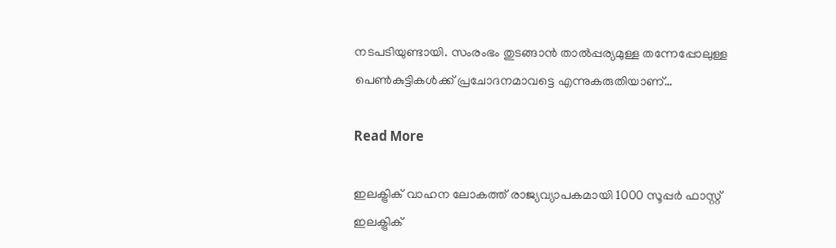നടപടിയുണ്ടായി. സംരംഭം തുടങ്ങാൻ താൽപ്പര്യമുള്ള തന്നേപ്പോലുള്ള പെൺകുട്ടികൾക്ക്‌ പ്രചോദനമാവട്ടെ എന്നുകരുതിയാണ്‌…

Read More

ഇലക്ട്രിക് വാഹന ലോകത്ത് രാജ്യവ്യാപകമായി 1000 സൂപ്പര്‍ ഫാസ്റ്റ് ഇലക്ട്രിക്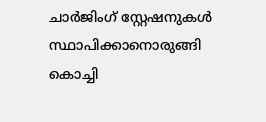ചാര്‍ജിംഗ് സ്റ്റേഷനുകള്‍ സ്ഥാപിക്കാനൊരുങ്ങി കൊച്ചി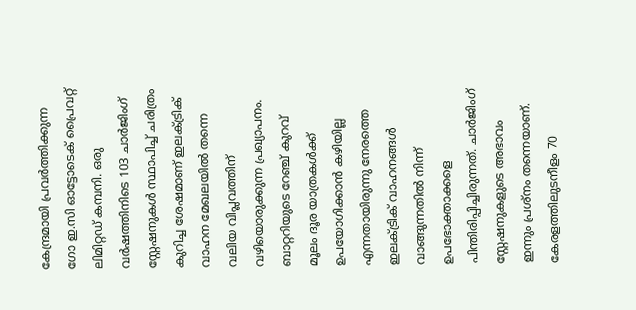കേന്ദ്രമായി പ്രവര്‍ത്തിക്കുന്ന ഗോ ഇ.സി ഓട്ടോടെക് പ്രൈവറ്റ് ലിമിറ്റഡ് കമ്പനി. ഒരു വര്‍ഷത്തിനിടെ 103 ചാര്‍ജിംഗ് സ്റ്റേഷനുകള്‍ സ്ഥാപിച്ച് ചരിത്രം കുറിച്ച ശേഷമാണ് ഇലക്ട്രിക് വാഹന മേഖലയില്‍ തന്നെ വലിയ വിപ്ലവത്തിന് വഴിയൊരുക്കുന്ന പ്രഖ്യാപനം. ബാറ്ററിയുടെ റേഞ്ച് കുറവ് മൂലം ദൂര യാത്രകള്‍ക്ക് ഉപയോഗിക്കാന്‍ കഴിയില്ല എന്നതായിരുന്നു നേരത്തെ ഇലക്ട്രിക് വാഹനങ്ങള്‍ വാങ്ങുന്നതില്‍ നിന്ന് ഉപഭോക്താക്കളെ പിന്തിരിപ്പിച്ചിരുന്നത്. ചാര്‍ജിംഗ് സ്റ്റേഷനുകളുടെ അഭാവം ഇന്നും പ്രശ്‌നം തന്നെയാണ്. കേരളത്തിലുടനീളം 70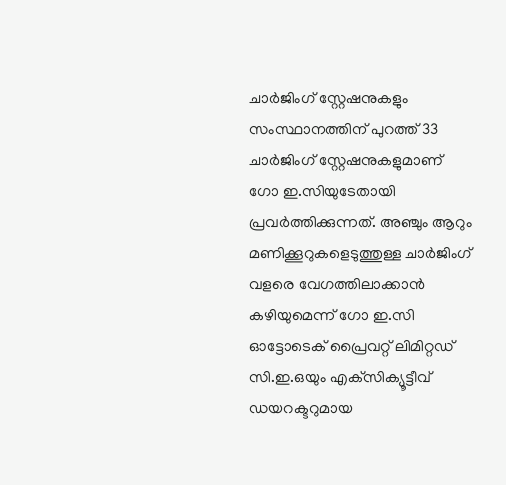ചാര്‍ജിംഗ് സ്റ്റേഷനുകളും സംസ്ഥാനത്തിന് പുറത്ത് 33 ചാര്‍ജിംഗ് സ്റ്റേഷനുകളുമാണ് ഗോ ഇ.സിയുടേതായി പ്രവര്‍ത്തിക്കുന്നത്. അഞ്ചും ആറും മണിക്കൂറുകളെടുത്തുള്ള ചാര്‍ജിംഗ് വളരെ വേഗത്തിലാക്കാന്‍ കഴിയുമെന്ന് ഗോ ഇ.സി ഓട്ടോടെക് പ്രൈവറ്റ് ലിമിറ്റഡ് സി.ഇ.ഒയും എക്‌സിക്യൂട്ടീവ് ഡയറക്ടറുമായ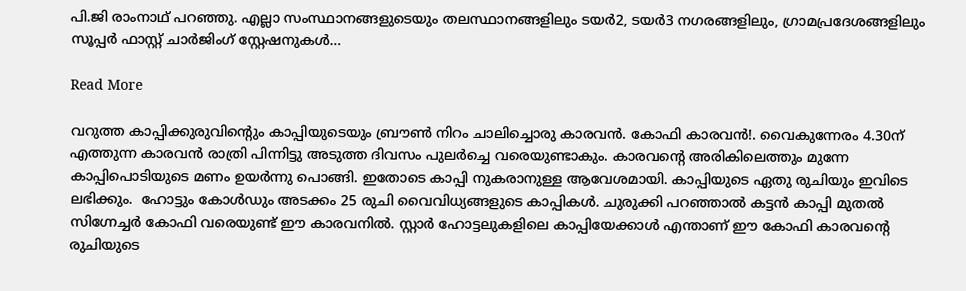പി.ജി രാംനാഥ് പറഞ്ഞു. എല്ലാ സംസ്ഥാനങ്ങളുടെയും തലസ്ഥാനങ്ങളിലും ടയര്‍2, ടയര്‍3 നഗരങ്ങളിലും, ഗ്രാമപ്രദേശങ്ങളിലും സൂപ്പര്‍ ഫാസ്റ്റ് ചാര്‍ജിംഗ് സ്റ്റേഷനുകള്‍…

Read More

വറുത്ത കാപ്പിക്കുരുവിന്റെും കാപ്പിയുടെയും ബ്രൗണ്‍ നിറം ചാലിച്ചൊരു കാരവന്‍. കോഫി കാരവന്‍!. വൈകുന്നേരം 4.30ന് എത്തുന്ന കാരവന്‍ രാത്രി പിന്നിട്ടു അടുത്ത ദിവസം പുലര്‍ച്ചെ വരെയുണ്ടാകും. കാരവന്റെ അരികിലെത്തും മുന്നേ കാപ്പിപൊടിയുടെ മണം ഉയര്‍ന്നു പൊങ്ങി. ഇതോടെ കാപ്പി നുകരാനുള്ള ആവേശമായി. കാപ്പിയുടെ ഏതു രുചിയും ഇവിടെ ലഭിക്കും.  ഹോട്ടും കോള്‍ഡും അടക്കം 25 രുചി വൈവിധ്യങ്ങളുടെ കാപ്പികള്‍. ചുരുക്കി പറഞ്ഞാല്‍ കട്ടന്‍ കാപ്പി മുതല്‍ സിഗ്നേച്ചര്‍ കോഫി വരെയുണ്ട് ഈ കാരവനില്‍. സ്റ്റാര്‍ ഹോട്ടലുകളിലെ കാപ്പിയേക്കാള്‍ എന്താണ് ഈ കോഫി കാരവന്റെ രുചിയുടെ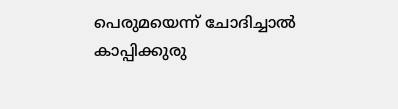പെരുമയെന്ന് ചോദിച്ചാല്‍ കാപ്പിക്കുരു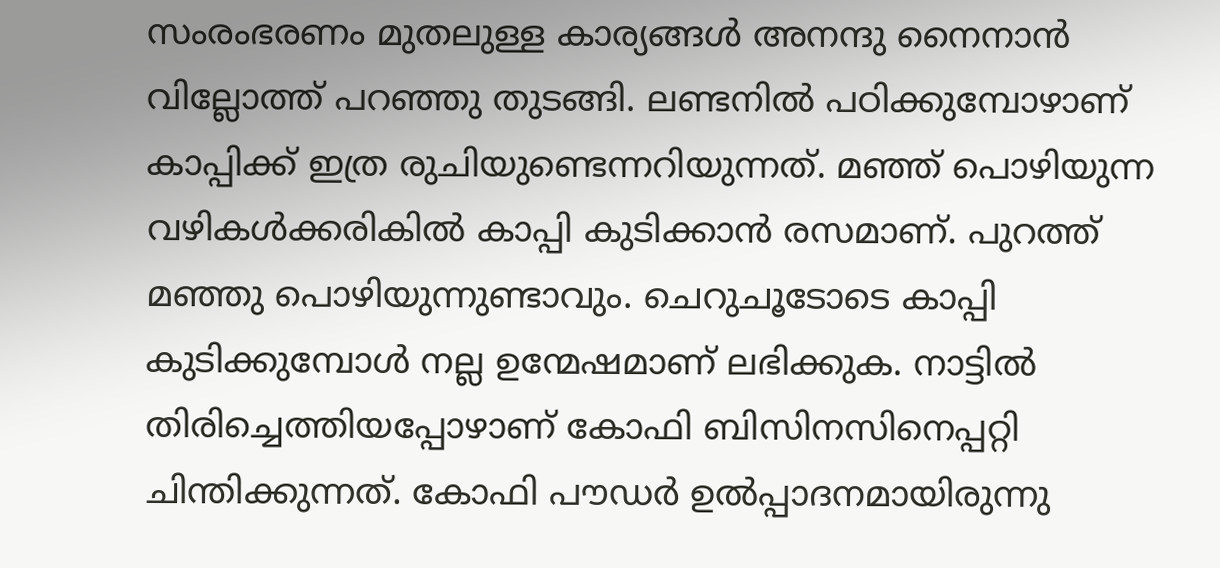സംരംഭരണം മുതലുള്ള കാര്യങ്ങള്‍ അനന്ദു നൈനാന്‍ വില്ലോത്ത് പറഞ്ഞു തുടങ്ങി. ലണ്ടനില്‍ പഠിക്കുമ്പോഴാണ് കാപ്പിക്ക് ഇത്ര രുചിയുണ്ടെന്നറിയുന്നത്. മഞ്ഞ് പൊഴിയുന്ന വഴികള്‍ക്കരികില്‍ കാപ്പി കുടിക്കാന്‍ രസമാണ്. പുറത്ത് മഞ്ഞു പൊഴിയുന്നുണ്ടാവും. ചെറുചൂടോടെ കാപ്പി കുടിക്കുമ്പോള്‍ നല്ല ഉന്മേഷമാണ് ലഭിക്കുക. നാട്ടില്‍ തിരിച്ചെത്തിയപ്പോഴാണ് കോഫി ബിസിനസിനെപ്പറ്റി ചിന്തിക്കുന്നത്. കോഫി പൗഡര്‍ ഉല്‍പ്പാദനമായിരുന്നു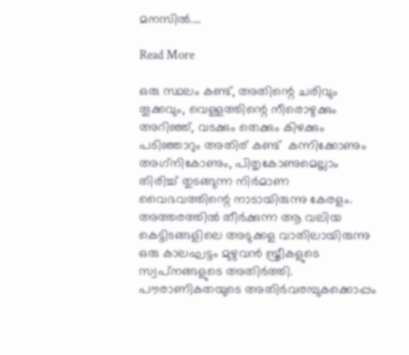മനസില്‍.…

Read More

ഒരു സ്ഥലം കണ്ട്, അതിന്റെ ചരിവും തൂക്കവും, വെള്ളത്തിന്റെ നീരൊഴുക്കും  അറിഞ്ഞ്, വടക്കും തെക്കും കിഴക്കും പടിഞ്ഞാറും അതിര് കണ്ട്  കന്നിക്കോണും അഗ്‌നികോണും, പിതൃകോണുമെല്ലാം തിരിച്ച് തുടങ്ങുന്ന നിര്‍മാണ വൈഭവത്തിന്റെ നാടായിരുന്നു കേരളം. അത്തരത്തില്‍ തീര്‍ക്കുന്ന ആ വലിയ കെട്ടിടങ്ങളിലെ അടുക്കള വാതിലായിരുന്നു ഒരു കാലഘട്ടം മുഴുവന്‍ സ്ത്രീകളുടെ സ്വപ്‌നങ്ങളുടെ അതിര്‍ത്തി. പൗരാണികതയുടെ അതിര്‍വരമ്പുകക്കൊപ്പം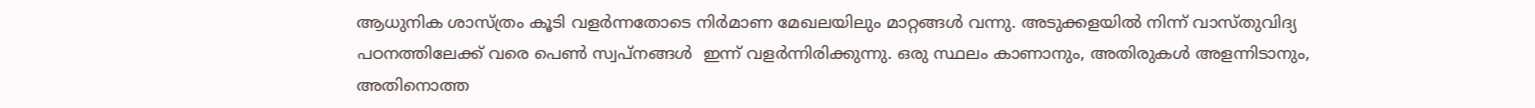ആധുനിക ശാസ്ത്രം കൂടി വളര്‍ന്നതോടെ നിര്‍മാണ മേഖലയിലും മാറ്റങ്ങള്‍ വന്നു. അടുക്കളയില്‍ നിന്ന് വാസ്തുവിദ്യ പഠനത്തിലേക്ക് വരെ പെണ്‍ സ്വപ്‌നങ്ങൾ  ഇന്ന് വളര്‍ന്നിരിക്കുന്നു. ഒരു സ്ഥലം കാണാനും, അതിരുകള്‍ അളന്നിടാനും, അതിനൊത്ത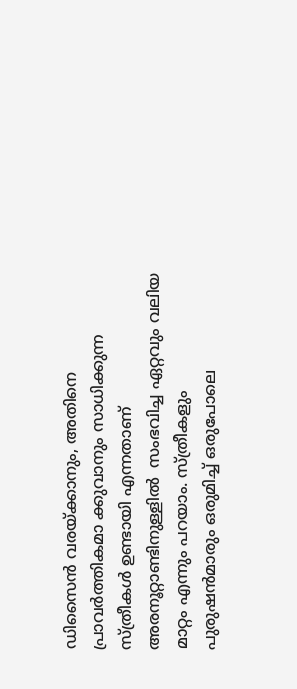ഡിസൈന്‍ വരയ്ക്കാനും, അതിനെ പ്രാവര്‍ത്തികമാ ക്കുവാനും സാധിക്കുന്ന സ്ത്രീകള്‍ ഉണ്ടായി എന്നതാണ് അരനൂറ്റാണ്ടിനുള്ളില്‍  സംഭവിച്ച ഏറ്റവും വലിയ മാറ്റം എന്നും പറയാം. സ്ത്രീകളും പുരുഷന്‍മാരും ഒരുമിച്ച് ഒരുപോലെ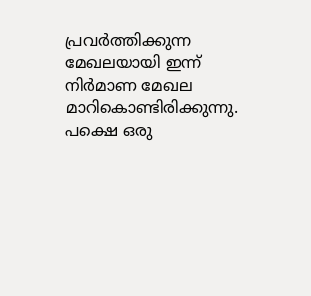പ്രവര്‍ത്തിക്കുന്ന മേഖലയായി ഇന്ന് നിര്‍മാണ മേഖല മാറികൊണ്ടിരിക്കുന്നു. പക്ഷെ ഒരു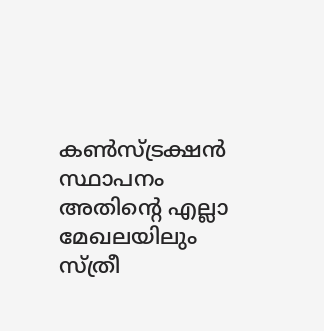കണ്‍സ്ട്രക്ഷന്‍ സ്ഥാപനം അതിന്റെ എല്ലാ മേഖലയിലും സ്ത്രീ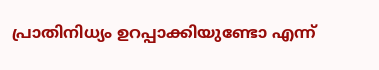പ്രാതിനിധ്യം ഉറപ്പാക്കിയുണ്ടോ എന്ന്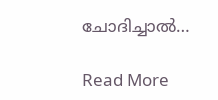ചോദിച്ചാല്‍…

Read More